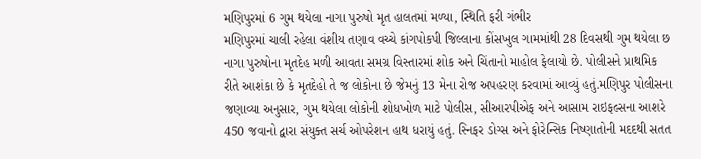મણિપુરમાં 6 ગુમ થયેલા નાગા પુરુષો મૃત હાલતમાં મળ્યા, સ્થિતિ ફરી ગંભીર
મણિપુરમાં ચાલી રહેલા વંશીય તણાવ વચ્ચે કાંગપોકપી જિલ્લાના કોંસખુલ ગામમાંથી 28 દિવસથી ગુમ થયેલા છ નાગા પુરુષોના મૃતદેહ મળી આવતા સમગ્ર વિસ્તારમાં શોક અને ચિંતાનો માહોલ ફેલાયો છે. પોલીસને પ્રાથમિક રીતે આશંકા છે કે મૃતદેહો તે જ લોકોના છે જેમનું 13 મેના રોજ અપહરણ કરવામાં આવ્યું હતું.મણિપુર પોલીસના જણાવ્યા અનુસાર, ગુમ થયેલા લોકોની શોધખોળ માટે પોલીસ, સીઆરપીએફ અને આસામ રાઇફલ્સના આશરે 450 જવાનો દ્વારા સંયુક્ત સર્ચ ઓપરેશન હાથ ધરાયું હતું. સ્નિફર ડોગ્સ અને ફોરેન્સિક નિષ્ણાતોની મદદથી સતત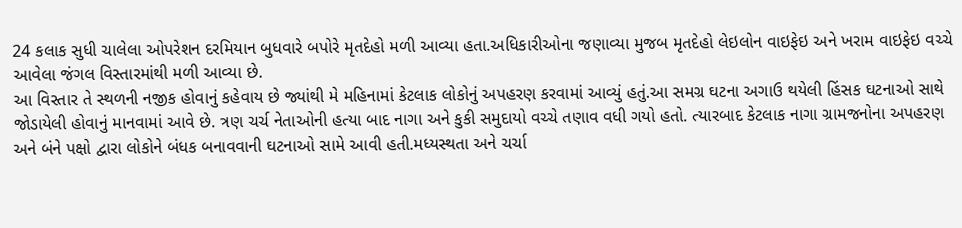24 કલાક સુધી ચાલેલા ઓપરેશન દરમિયાન બુધવારે બપોરે મૃતદેહો મળી આવ્યા હતા.અધિકારીઓના જણાવ્યા મુજબ મૃતદેહો લેઇલોન વાઇફેઇ અને ખરામ વાઇફેઇ વચ્ચે આવેલા જંગલ વિસ્તારમાંથી મળી આવ્યા છે.
આ વિસ્તાર તે સ્થળની નજીક હોવાનું કહેવાય છે જ્યાંથી મે મહિનામાં કેટલાક લોકોનું અપહરણ કરવામાં આવ્યું હતું.આ સમગ્ર ઘટના અગાઉ થયેલી હિંસક ઘટનાઓ સાથે જોડાયેલી હોવાનું માનવામાં આવે છે. ત્રણ ચર્ચ નેતાઓની હત્યા બાદ નાગા અને કુકી સમુદાયો વચ્ચે તણાવ વધી ગયો હતો. ત્યારબાદ કેટલાક નાગા ગ્રામજનોના અપહરણ અને બંને પક્ષો દ્વારા લોકોને બંધક બનાવવાની ઘટનાઓ સામે આવી હતી.મધ્યસ્થતા અને ચર્ચા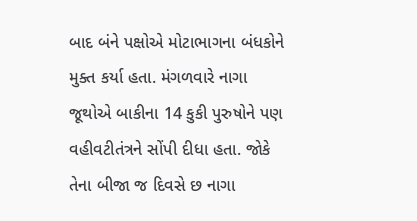બાદ બંને પક્ષોએ મોટાભાગના બંધકોને મુક્ત કર્યા હતા. મંગળવારે નાગા જૂથોએ બાકીના 14 કુકી પુરુષોને પણ વહીવટીતંત્રને સોંપી દીધા હતા. જોકે તેના બીજા જ દિવસે છ નાગા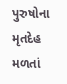પુરુષોના મૃતદેહ મળતાં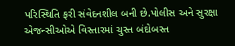પરિસ્થિતિ ફરી સંવેદનશીલ બની છે.પોલીસ અને સુરક્ષા એજન્સીઓએ વિસ્તારમાં ચુસ્ત બંદોબસ્ત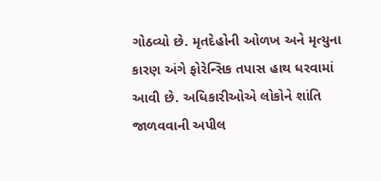ગોઠવ્યો છે. મૃતદેહોની ઓળખ અને મૃત્યુના કારણ અંગે ફોરેન્સિક તપાસ હાથ ધરવામાં આવી છે. અધિકારીઓએ લોકોને શાંતિ જાળવવાની અપીલ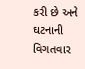કરી છે અને ઘટનાની વિગતવાર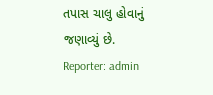તપાસ ચાલુ હોવાનું જણાવ્યું છે.
Reporter: admin